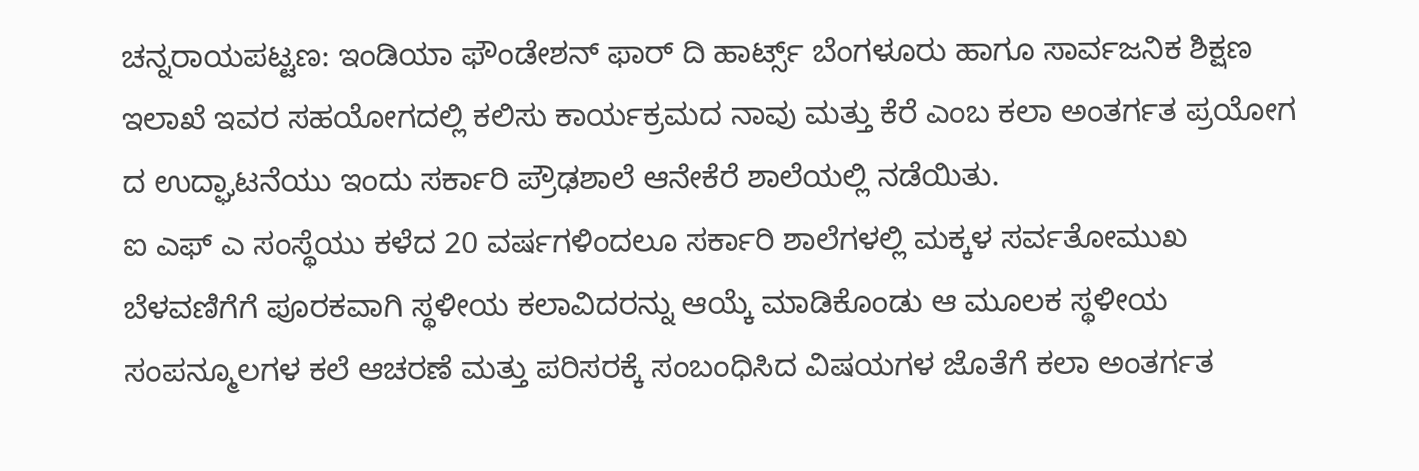ಚನ್ನರಾಯಪಟ್ಟಣ: ಇಂಡಿಯಾ ಫೌಂಡೇಶನ್ ಫಾರ್ ದಿ ಹಾರ್ಟ್ಸ್ ಬೆಂಗಳೂರು ಹಾಗೂ ಸಾರ್ವಜನಿಕ ಶಿಕ್ಷಣ ಇಲಾಖೆ ಇವರ ಸಹಯೋಗದಲ್ಲಿ ಕಲಿಸು ಕಾರ್ಯಕ್ರಮದ ನಾವು ಮತ್ತು ಕೆರೆ ಎಂಬ ಕಲಾ ಅಂತರ್ಗತ ಪ್ರಯೋಗ ದ ಉದ್ಘಾಟನೆಯು ಇಂದು ಸರ್ಕಾರಿ ಪ್ರೌಢಶಾಲೆ ಆನೇಕೆರೆ ಶಾಲೆಯಲ್ಲಿ ನಡೆಯಿತು.
ಐ ಎಫ್ ಎ ಸಂಸ್ಥೆಯು ಕಳೆದ 20 ವರ್ಷಗಳಿಂದಲೂ ಸರ್ಕಾರಿ ಶಾಲೆಗಳಲ್ಲಿ ಮಕ್ಕಳ ಸರ್ವತೋಮುಖ ಬೆಳವಣಿಗೆಗೆ ಪೂರಕವಾಗಿ ಸ್ಥಳೀಯ ಕಲಾವಿದರನ್ನು ಆಯ್ಕೆ ಮಾಡಿಕೊಂಡು ಆ ಮೂಲಕ ಸ್ಥಳೀಯ ಸಂಪನ್ಮೂಲಗಳ ಕಲೆ ಆಚರಣೆ ಮತ್ತು ಪರಿಸರಕ್ಕೆ ಸಂಬಂಧಿಸಿದ ವಿಷಯಗಳ ಜೊತೆಗೆ ಕಲಾ ಅಂತರ್ಗತ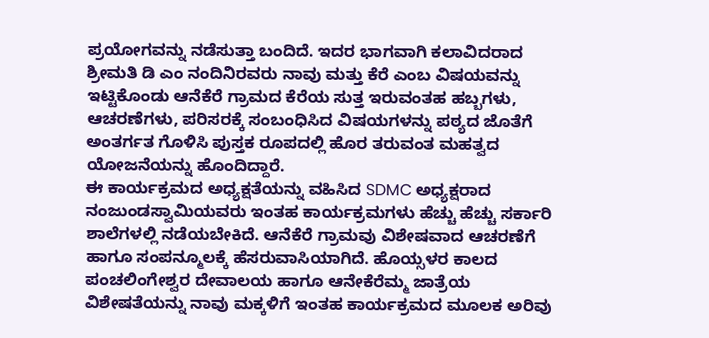ಪ್ರಯೋಗವನ್ನು ನಡೆಸುತ್ತಾ ಬಂದಿದೆ. ಇದರ ಭಾಗವಾಗಿ ಕಲಾವಿದರಾದ ಶ್ರೀಮತಿ ಡಿ ಎಂ ನಂದಿನಿರವರು ನಾವು ಮತ್ತು ಕೆರೆ ಎಂಬ ವಿಷಯವನ್ನು ಇಟ್ಟಿಕೊಂಡು ಆನೆಕೆರೆ ಗ್ರಾಮದ ಕೆರೆಯ ಸುತ್ತ ಇರುವಂತಹ ಹಬ್ಬಗಳು, ಆಚರಣೆಗಳು, ಪರಿಸರಕ್ಕೆ ಸಂಬಂಧಿಸಿದ ವಿಷಯಗಳನ್ನು ಪಠ್ಯದ ಜೊತೆಗೆ ಅಂತರ್ಗತ ಗೊಳಿಸಿ ಪುಸ್ತಕ ರೂಪದಲ್ಲಿ ಹೊರ ತರುವಂತ ಮಹತ್ವದ ಯೋಜನೆಯನ್ನು ಹೊಂದಿದ್ದಾರೆ.
ಈ ಕಾರ್ಯಕ್ರಮದ ಅಧ್ಯಕ್ಷತೆಯನ್ನು ವಹಿಸಿದ SDMC ಅಧ್ಯಕ್ಷರಾದ ನಂಜುಂಡಸ್ವಾಮಿಯವರು ಇಂತಹ ಕಾರ್ಯಕ್ರಮಗಳು ಹೆಚ್ಚು ಹೆಚ್ಚು ಸರ್ಕಾರಿ ಶಾಲೆಗಳಲ್ಲಿ ನಡೆಯಬೇಕಿದೆ. ಆನೆಕೆರೆ ಗ್ರಾಮವು ವಿಶೇಷವಾದ ಆಚರಣೆಗೆ ಹಾಗೂ ಸಂಪನ್ಮೂಲಕ್ಕೆ ಹೆಸರುವಾಸಿಯಾಗಿದೆ. ಹೊಯ್ಸಳರ ಕಾಲದ ಪಂಚಲಿಂಗೇಶ್ವರ ದೇವಾಲಯ ಹಾಗೂ ಆನೇಕೆರೆಮ್ಮ ಜಾತ್ರೆಯ ವಿಶೇಷತೆಯನ್ನು ನಾವು ಮಕ್ಕಳಿಗೆ ಇಂತಹ ಕಾರ್ಯಕ್ರಮದ ಮೂಲಕ ಅರಿವು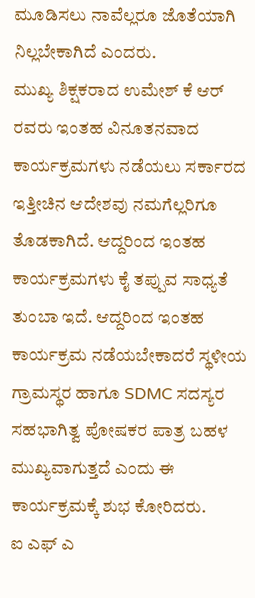ಮೂಡಿಸಲು ನಾವೆಲ್ಲರೂ ಜೊತೆಯಾಗಿ ನಿಲ್ಲಬೇಕಾಗಿದೆ ಎಂದರು.
ಮುಖ್ಯ ಶಿಕ್ಷಕರಾದ ಉಮೇಶ್ ಕೆ ಆರ್ ರವರು ಇಂತಹ ವಿನೂತನವಾದ ಕಾರ್ಯಕ್ರಮಗಳು ನಡೆಯಲು ಸರ್ಕಾರದ ಇತ್ತೀಚಿನ ಆದೇಶವು ನಮಗೆಲ್ಲರಿಗೂ ತೊಡಕಾಗಿದೆ. ಆದ್ದರಿಂದ ಇಂತಹ ಕಾರ್ಯಕ್ರಮಗಳು ಕೈ ತಪ್ಪುವ ಸಾಧ್ಯತೆ ತುಂಬಾ ಇದೆ. ಆದ್ದರಿಂದ ಇಂತಹ ಕಾರ್ಯಕ್ರಮ ನಡೆಯಬೇಕಾದರೆ ಸ್ಥಳೀಯ ಗ್ರಾಮಸ್ಥರ ಹಾಗೂ SDMC ಸದಸ್ಯರ ಸಹಭಾಗಿತ್ವ ಪೋಷಕರ ಪಾತ್ರ ಬಹಳ ಮುಖ್ಯವಾಗುತ್ತದೆ ಎಂದು ಈ ಕಾರ್ಯಕ್ರಮಕ್ಕೆ ಶುಭ ಕೋರಿದರು.
ಐ ಎಫ್ ಎ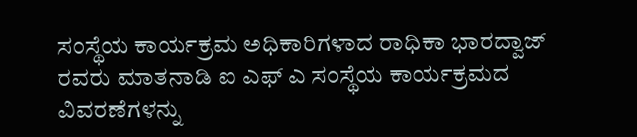ಸಂಸ್ಥೆಯ ಕಾರ್ಯಕ್ರಮ ಅಧಿಕಾರಿಗಳಾದ ರಾಧಿಕಾ ಭಾರದ್ವಾಜ್ ರವರು ಮಾತನಾಡಿ ಐ ಎಫ್ ಎ ಸಂಸ್ಥೆಯ ಕಾರ್ಯಕ್ರಮದ ವಿವರಣೆಗಳನ್ನು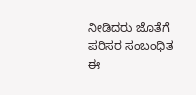ನೀಡಿದರು ಜೊತೆಗೆ ಪರಿಸರ ಸಂಬಂಧಿತ ಈ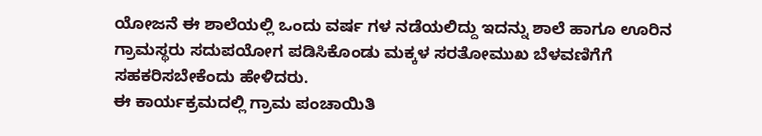ಯೋಜನೆ ಈ ಶಾಲೆಯಲ್ಲಿ ಒಂದು ವರ್ಷ ಗಳ ನಡೆಯಲಿದ್ದು ಇದನ್ನು ಶಾಲೆ ಹಾಗೂ ಊರಿನ ಗ್ರಾಮಸ್ಥರು ಸದುಪಯೋಗ ಪಡಿಸಿಕೊಂಡು ಮಕ್ಕಳ ಸರತೋಮುಖ ಬೆಳವಣಿಗೆಗೆ ಸಹಕರಿಸಬೇಕೆಂದು ಹೇಳಿದರು.
ಈ ಕಾರ್ಯಕ್ರಮದಲ್ಲಿ ಗ್ರಾಮ ಪಂಚಾಯಿತಿ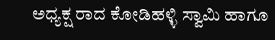ಅಧ್ಯಕ್ಷ ರಾದ ಕೋಡಿಹಳ್ಳಿ ಸ್ವಾಮಿ ಹಾಗೂ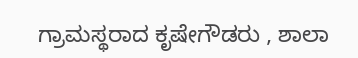ಗ್ರಾಮಸ್ಥರಾದ ಕೃಷೇಗೌಡರು , ಶಾಲಾ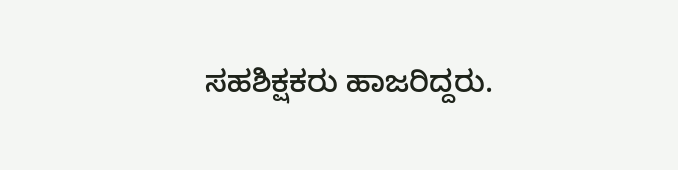ಸಹಶಿಕ್ಷಕರು ಹಾಜರಿದ್ದರು.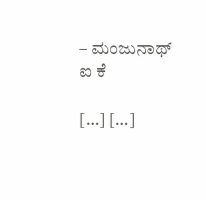– ಮಂಜುನಾಥ್ ಐ ಕೆ

[…] […]